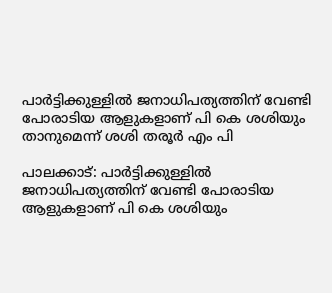പാർട്ടിക്കുള്ളിൽ ജനാധിപത്യത്തിന് വേണ്ടി പോരാടിയ ആളുകളാണ് പി കെ ശശിയും താനുമെന്ന് ശശി തരൂർ എം പി

പാലക്കാട്: പാർട്ടിക്കുള്ളിൽ ജനാധിപത്യത്തിന് വേണ്ടി പോരാടിയ ആളുകളാണ് പി കെ ശശിയും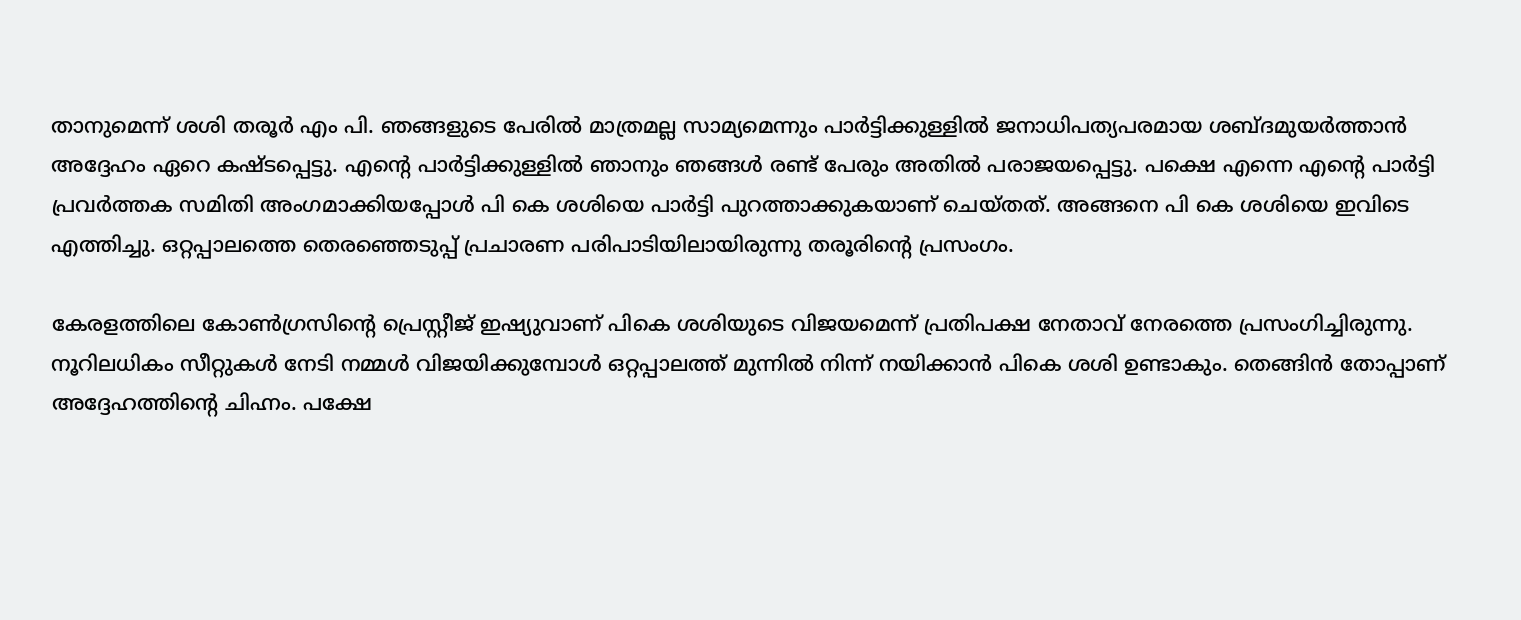താനുമെന്ന് ശശി തരൂർ എം പി. ഞങ്ങളുടെ പേരിൽ മാത്രമല്ല സാമ്യമെന്നും പാർട്ടിക്കുള്ളിൽ ജനാധിപത്യപരമായ ശബ്ദമുയർത്താൻ അദ്ദേഹം ഏറെ കഷ്ടപ്പെട്ടു. എന്‍റെ പാർട്ടിക്കുള്ളിൽ ഞാനും ഞങ്ങൾ രണ്ട് പേരും അതിൽ പരാജയപ്പെട്ടു. പക്ഷെ എന്നെ എന്‍റെ പാർട്ടി പ്രവർത്തക സമിതി അംഗമാക്കിയപ്പോൾ പി കെ ശശിയെ പാർട്ടി പുറത്താക്കുകയാണ് ചെയ്തത്. അങ്ങനെ പി കെ ശശിയെ ഇവിടെ എത്തിച്ചു. ഒറ്റപ്പാലത്തെ തെരഞ്ഞെടുപ്പ് പ്രചാരണ പരിപാടിയിലായിരുന്നു തരൂരിന്‍റെ പ്രസംഗം.

കേരളത്തിലെ കോൺഗ്രസിന്റെ പ്രെസ്റ്റീജ് ഇഷ്യുവാണ് പികെ ശശിയുടെ വിജയമെന്ന് പ്രതിപക്ഷ നേതാവ് നേരത്തെ പ്രസംഗിച്ചിരുന്നു. നൂറിലധികം സീറ്റുകൾ നേടി നമ്മൾ വിജയിക്കുമ്പോൾ ഒറ്റപ്പാലത്ത് മുന്നിൽ നിന്ന് നയിക്കാൻ പികെ ശശി ഉണ്ടാകും. തെങ്ങിൻ തോപ്പാണ് അദ്ദേഹത്തിന്റെ ചിഹ്നം. പക്ഷേ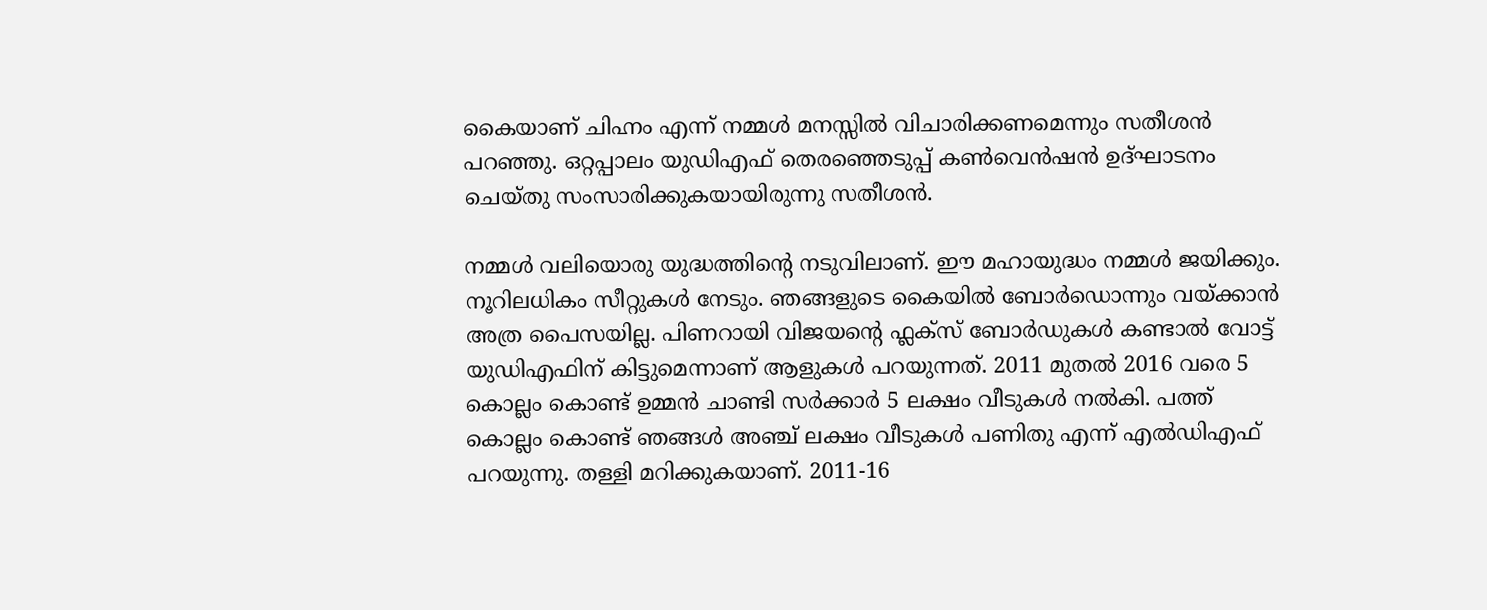കൈയാണ്‌ ചിഹ്നം എന്ന് നമ്മൾ മനസ്സിൽ വിചാരിക്കണമെന്നും സതീശൻ പറഞ്ഞു. ഒറ്റപ്പാലം യുഡിഎഫ് തെരഞ്ഞെടുപ്പ് കൺവെൻഷൻ ഉദ്ഘാടനം ചെയ്തു സംസാരിക്കുകയായിരുന്നു സതീശൻ.

നമ്മൾ വലിയൊരു യുദ്ധത്തിന്റെ നടുവിലാണ്. ഈ മഹായുദ്ധം നമ്മൾ ജയിക്കും. നൂറിലധികം സീറ്റുകൾ നേടും. ഞങ്ങളുടെ കൈയിൽ ബോർഡൊന്നും വയ്ക്കാൻ അത്ര പൈസയില്ല. പിണറായി വിജയന്റെ ഫ്ലക്സ് ബോർഡുകൾ കണ്ടാൽ വോട്ട് യുഡിഎഫിന് കിട്ടുമെന്നാണ് ആളുകൾ പറയുന്നത്. 2011 മുതൽ 2016 വരെ 5 കൊല്ലം കൊണ്ട് ഉമ്മൻ ചാണ്ടി സർക്കാർ 5 ലക്ഷം വീടുകൾ നൽകി. പത്ത് കൊല്ലം കൊണ്ട് ഞങ്ങൾ അഞ്ച് ലക്ഷം വീടുകൾ പണിതു എന്ന് എൽ‍ഡിഎഫ് പറയുന്നു. തള്ളി മറിക്കുകയാണ്. 2011-16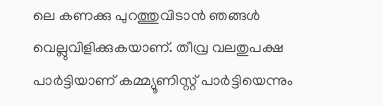ലെ കണക്കു പുറത്തുവിടാൻ ഞങ്ങൾ വെല്ലുവിളിക്കുകയാണ്. തീവ്ര വലതുപക്ഷ പാർട്ടിയാണ് കമ്മ്യൂണിസ്റ്റ് പാർട്ടിയെന്നും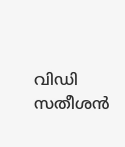വിഡി സതീശൻ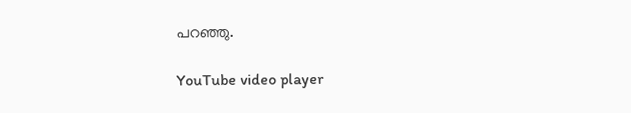പറഞ്ഞു.

YouTube video player